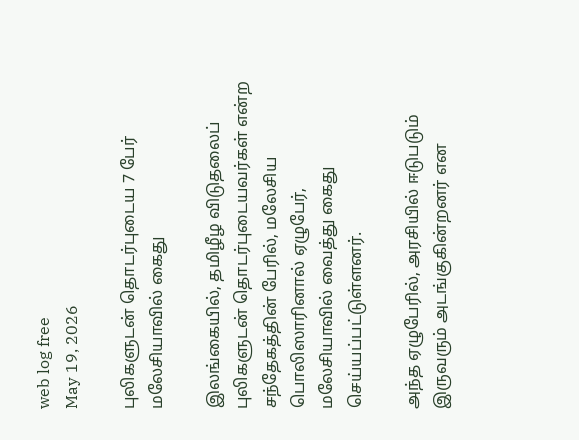web log free
May 19, 2026

புலிகளுடன் தொடர்புடைய 7 பேர் மலேசியாவில் கைது

இலங்கையில், தமிழீழ விடுதலைப் புலிகளுடன் தொடர்புடையவர்கள் என்ற சந்தேகத்தின் பேரில், மலேசிய பொலிஸாரினால் ஏழுபேர், மலேசியாவில் வைத்து கைது செய்யப்பட்டுள்ளனர்.

அந்த ஏழுபேரில், அரசியில் ஈடுபடும் இருவரும் அடங்குகின்றனர் என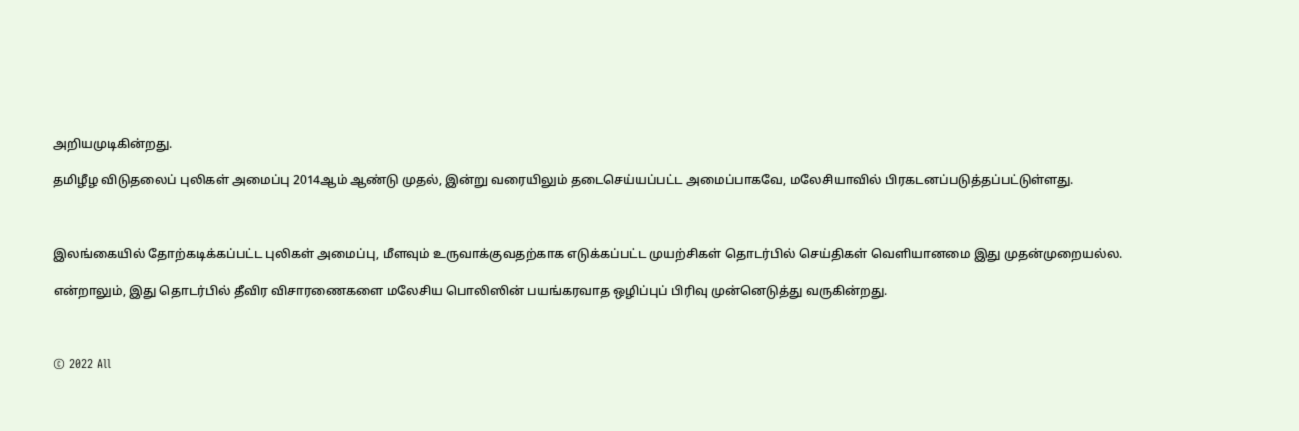அறியமுடிகின்றது.

தமிழீழ விடுதலைப் புலிகள் அமைப்பு 2014ஆம் ஆண்டு முதல், இன்று வரையிலும் தடைசெய்யப்பட்ட அமைப்பாகவே, மலேசியாவில் பிரகடனப்படுத்தப்பட்டுள்ளது.



இலங்கையில் தோற்கடிக்கப்பட்ட புலிகள் அமைப்பு, மீளவும் உருவாக்குவதற்காக எடுக்கப்பட்ட முயற்சிகள் தொடர்பில் செய்திகள் வெளியானமை இது முதன்முறையல்ல.

என்றாலும், இது தொடர்பில் தீவிர விசாரணைகளை மலேசிய பொலிஸின் பயங்கரவாத ஒழிப்புப் பிரிவு முன்னெடுத்து வருகின்றது.



© 2022 All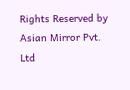Rights Reserved by Asian Mirror Pvt. Ltd